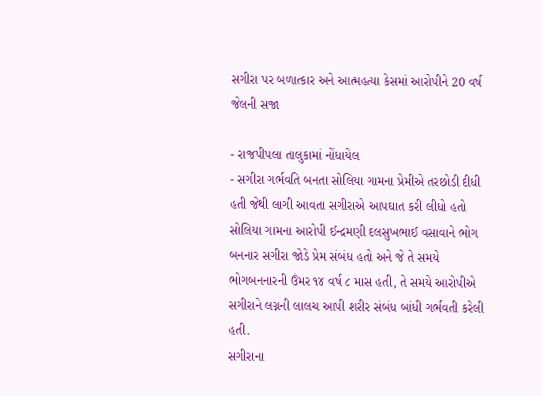સગીરા પર બળાત્કાર અને આત્મહત્યા કેસમાં આરોપીને 20 વર્ષ જેલની સજા

- રાજપીપલા તાલુકામાં નોંધાયેલ
- સગીરા ગર્ભવતિ બનતા સોલિયા ગામના પ્રેમીએ તરછોડી દીધી હતી જેથી લાગી આવતા સગીરાએ આપઘાત કરી લીધો હતો
સોલિયા ગામના આરોપી ઈન્દ્રમણી દલસુખભાઈ વસાવાને ભોગ બનનાર સગીરા જોડે પ્રેમ સંબંધ હતો અને જે તે સમયે ભોગબનનારની ઉંમર ૧૪ વર્ષ ૮ માસ હતી, તે સમયે આરોપીએ સગીરાને લગ્નની લાલચ આપી શરીર સંબંધ બાંધી ગર્ભવતી કરેલી હતી.
સગીરાના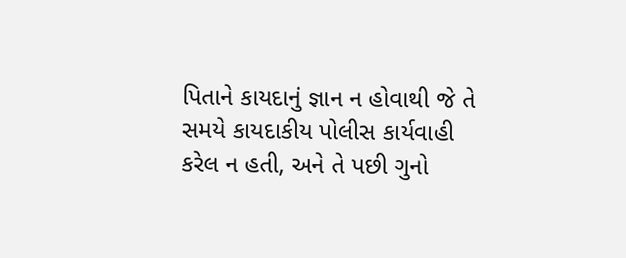પિતાને કાયદાનું જ્ઞાન ન હોવાથી જે તે સમયે કાયદાકીય પોલીસ કાર્યવાહી કરેલ ન હતી, અને તે પછી ગુનો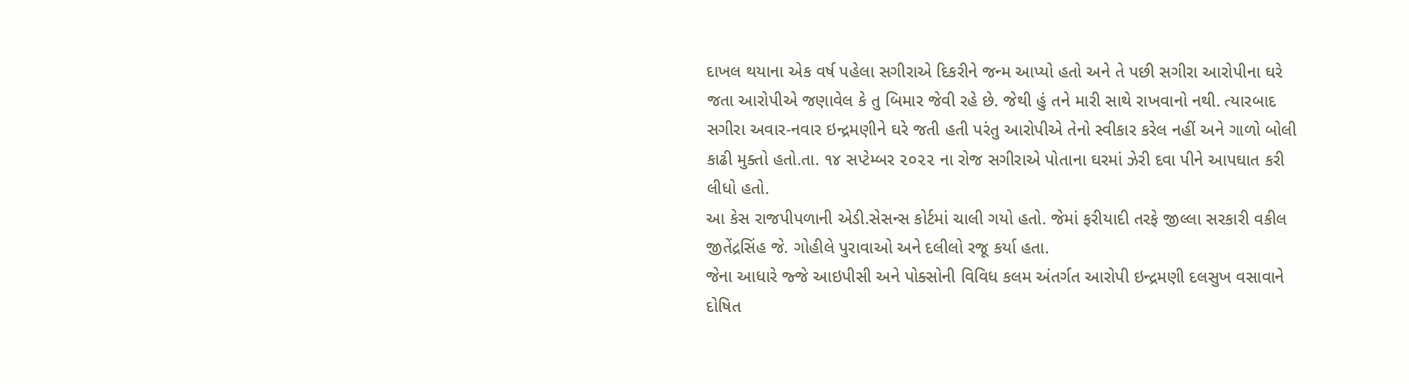દાખલ થયાના એક વર્ષ પહેલા સગીરાએ દિકરીને જન્મ આપ્યો હતો અને તે પછી સગીરા આરોપીના ઘરે જતા આરોપીએ જણાવેલ કે તુ બિમાર જેવી રહે છે. જેથી હું તને મારી સાથે રાખવાનો નથી. ત્યારબાદ સગીરા અવાર-નવાર ઇન્દ્રમણીને ઘરે જતી હતી પરંતુ આરોપીએ તેનો સ્વીકાર કરેલ નહીં અને ગાળો બોલી કાઢી મુક્તો હતો.તા. ૧૪ સપ્ટેમ્બર ૨૦૨૨ ના રોજ સગીરાએ પોતાના ઘરમાં ઝેરી દવા પીને આપઘાત કરી લીધો હતો.
આ કેસ રાજપીપળાની એડી.સેસન્સ કોર્ટમાં ચાલી ગયો હતો. જેમાં ફરીયાદી તરફે જીલ્લા સરકારી વકીલ જીતેંદ્રસિંહ જે. ગોહીલે પુરાવાઓ અને દલીલો રજૂ કર્યા હતા.
જેના આધારે જ્જે આઇપીસી અને પોક્સોની વિવિધ કલમ અંતર્ગત આરોપી ઇન્દ્રમણી દલસુખ વસાવાને દોષિત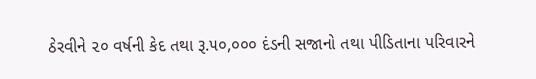ઠેરવીને ૨૦ વર્ષની કેદ તથા રૂ.૫૦,૦૦૦ દંડની સજાનો તથા પીડિતાના પરિવારને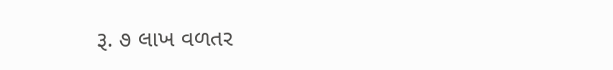રૂ. ૭ લાખ વળતર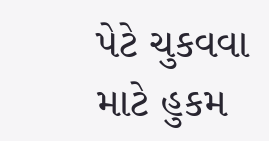પેટે ચુકવવા માટે હુકમ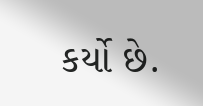કર્યો છે.